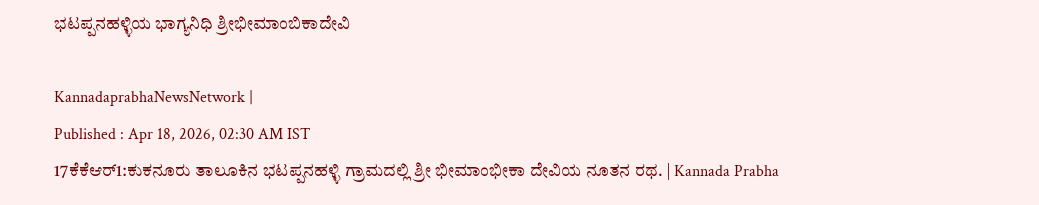ಭಟಪ್ಪನಹಳ್ಳಿಯ ಭಾಗ್ಯನಿಧಿ ಶ್ರೀಭೀಮಾಂಬಿಕಾದೇವಿ

KannadaprabhaNewsNetwork |
Published : Apr 18, 2026, 02:30 AM IST
17ಕೆಕೆಆರ್1:ಕುಕನೂರು ತಾಲೂಕಿನ ಭಟಪ್ಪನಹಳ್ಳಿ ಗ್ರಾಮದಲ್ಲಿ ಶ್ರೀ ಭೀಮಾಂಭೀಕಾ ದೇವಿಯ ನೂತನ ರಥ. | Kannada Prabha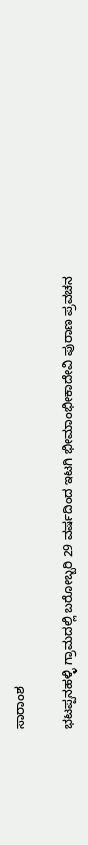ಸಾರಾಂಶ

ಭಟಪ್ಪನಹಳ್ಳಿ ಗ್ರಾಮದಲ್ಲಿ ಬರೋಬ್ಬರಿ 29 ವರ್ಷದಿಂದ ಇಟಗಿ ಭೀಮಾಂಭೀಕಾದೇವಿ ಪುರಾಣ ಪ್ರವಚನ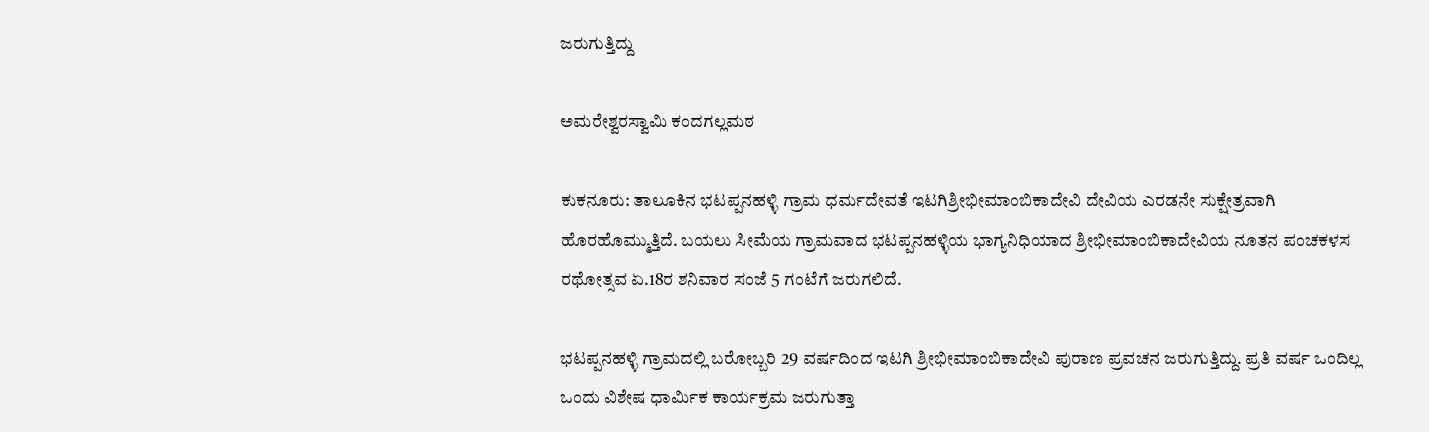ಜರುಗುತ್ತಿದ್ದು

ಅಮರೇಶ್ವರಸ್ವಾಮಿ ಕಂದಗಲ್ಲಮಠ

ಕುಕನೂರು: ತಾಲೂಕಿನ ಭಟಪ್ಪನಹಳ್ಳಿ ಗ್ರಾಮ ಧರ್ಮದೇವತೆ ಇಟಗಿಶ್ರೀಭೀಮಾಂಬಿಕಾದೇವಿ ದೇವಿಯ ಎರಡನೇ ಸುಕ್ಷೇತ್ರವಾಗಿ ಹೊರಹೊಮ್ಮುತ್ತಿದೆ. ಬಯಲು ಸೀಮೆಯ ಗ್ರಾಮವಾದ ಭಟಪ್ಪನಹಳ್ಳಿಯ ಭಾಗ್ಯನಿಧಿಯಾದ ಶ್ರೀಭೀಮಾಂಬಿಕಾದೇವಿಯ ನೂತನ ಪಂಚಕಳಸ ರಥೋತ್ಸವ ಏ.18ರ ಶನಿವಾರ ಸಂಜೆ 5 ಗಂಟೆಗೆ ಜರುಗಲಿದೆ.

ಭಟಪ್ಪನಹಳ್ಳಿ ಗ್ರಾಮದಲ್ಲಿ ಬರೋಬ್ಬರಿ 29 ವರ್ಷದಿಂದ ಇಟಗಿ ಶ್ರೀಭೀಮಾಂಬಿಕಾದೇವಿ ಪುರಾಣ ಪ್ರವಚನ ಜರುಗುತ್ತಿದ್ದು. ಪ್ರತಿ ವರ್ಷ ಒಂದಿಲ್ಲ ಒಂದು ವಿಶೇಷ ಧಾರ್ಮಿಕ ಕಾರ್ಯಕ್ರಮ ಜರುಗುತ್ತಾ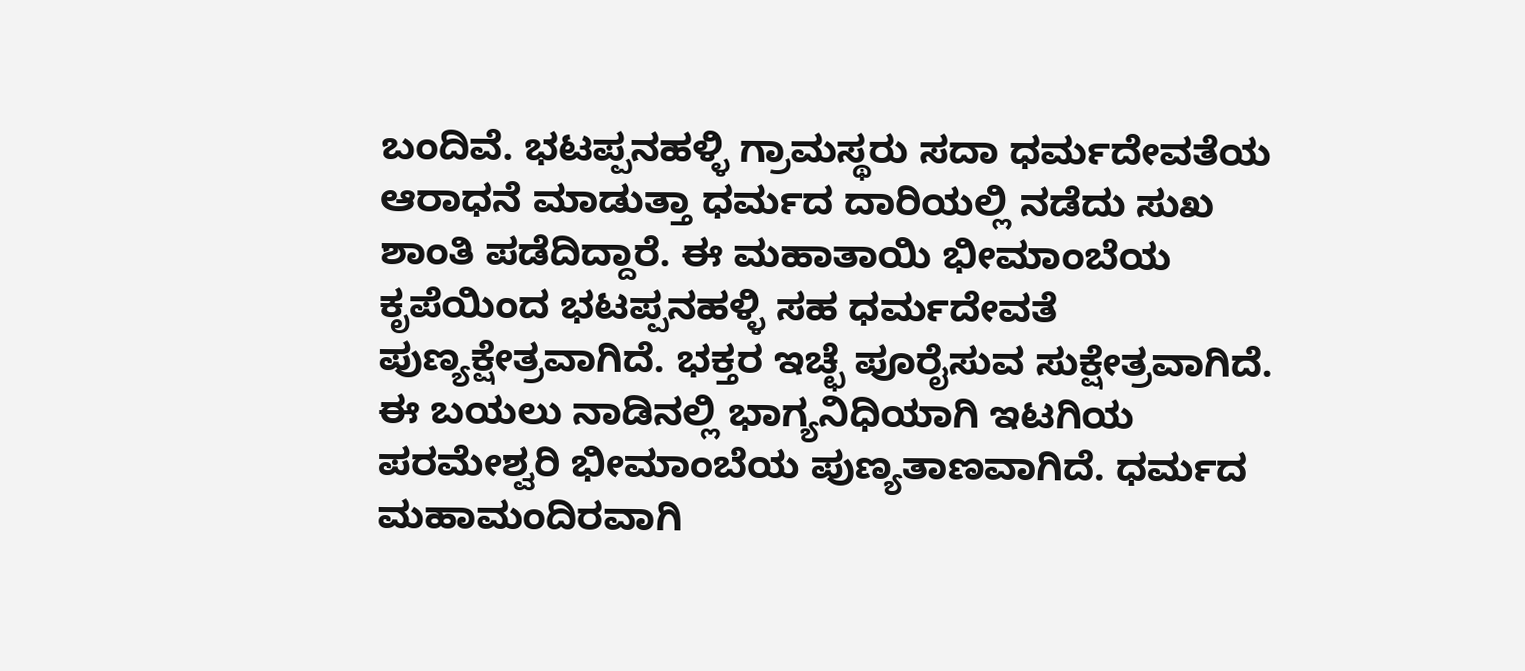ಬಂದಿವೆ. ಭಟಪ್ಪನಹಳ್ಳಿ ಗ್ರಾಮಸ್ಥರು ಸದಾ ಧರ್ಮದೇವತೆಯ ಆರಾಧನೆ ಮಾಡುತ್ತಾ ಧರ್ಮದ ದಾರಿಯಲ್ಲಿ ನಡೆದು ಸುಖ ಶಾಂತಿ ಪಡೆದಿದ್ದಾರೆ. ಈ ಮಹಾತಾಯಿ ಭೀಮಾಂಬೆಯ ಕೃಪೆಯಿಂದ ಭಟಪ್ಪನಹಳ್ಳಿ ಸಹ ಧರ್ಮದೇವತೆ ಪುಣ್ಯಕ್ಷೇತ್ರವಾಗಿದೆ. ಭಕ್ತರ ಇಚ್ಛೆ ಪೂರೈಸುವ ಸುಕ್ಷೇತ್ರವಾಗಿದೆ. ಈ ಬಯಲು ನಾಡಿನಲ್ಲಿ ಭಾಗ್ಯನಿಧಿಯಾಗಿ ಇಟಗಿಯ ಪರಮೇಶ್ವರಿ ಭೀಮಾಂಬೆಯ ಪುಣ್ಯತಾಣವಾಗಿದೆ. ಧರ್ಮದ ಮಹಾಮಂದಿರವಾಗಿ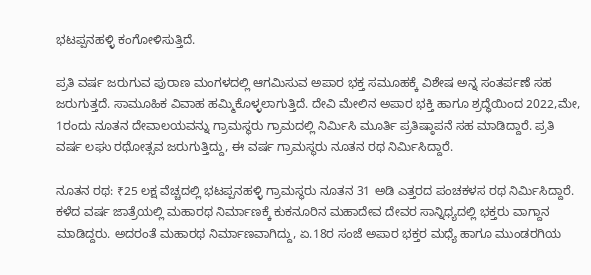ಭಟಪ್ಪನಹಳ್ಳಿ ಕಂಗೋಳಿಸುತ್ತಿದೆ.

ಪ್ರತಿ ವರ್ಷ ಜರುಗುವ ಪುರಾಣ ಮಂಗಳದಲ್ಲಿ ಆಗಮಿಸುವ ಅಪಾರ ಭಕ್ತ ಸಮೂಹಕ್ಕೆ ವಿಶೇಷ ಅನ್ನ ಸಂತರ್ಪಣೆ ಸಹ ಜರುಗುತ್ತದೆ. ಸಾಮೂಹಿಕ ವಿವಾಹ ಹಮ್ಮಿಕೊಳ್ಳಲಾಗುತ್ತಿದೆ. ದೇವಿ ಮೇಲಿನ ಅಪಾರ ಭಕ್ತಿ ಹಾಗೂ ಶ್ರದ್ಧೆಯಿಂದ 2022,ಮೇ, 1ರಂದು ನೂತನ ದೇವಾಲಯವನ್ನು ಗ್ರಾಮಸ್ಥರು ಗ್ರಾಮದಲ್ಲಿ ನಿರ್ಮಿಸಿ ಮೂರ್ತಿ ಪ್ರತಿಷ್ಠಾಪನೆ ಸಹ ಮಾಡಿದ್ದಾರೆ. ಪ್ರತಿ ವರ್ಷ ಲಘು ರಥೋತ್ಸವ ಜರುಗುತ್ತಿದ್ದು, ಈ ವರ್ಷ ಗ್ರಾಮಸ್ಥರು ನೂತನ ರಥ ನಿರ್ಮಿಸಿದ್ದಾರೆ.

ನೂತನ ರಥ: ₹25 ಲಕ್ಷ ವೆಚ್ಚದಲ್ಲಿ ಭಟಪ್ಪನಹಳ್ಳಿ ಗ್ರಾಮಸ್ಥರು ನೂತನ 31 ಅಡಿ ಎತ್ತರದ ಪಂಚಕಳಸ ರಥ ನಿರ್ಮಿಸಿದ್ದಾರೆ. ಕಳೆದ ವರ್ಷ ಜಾತ್ರೆಯಲ್ಲಿ ಮಹಾರಥ ನಿರ್ಮಾಣಕ್ಕೆ ಕುಕನೂರಿನ ಮಹಾದೇವ ದೇವರ ಸಾನ್ನಿಧ್ಯದಲ್ಲಿ ಭಕ್ತರು ವಾಗ್ದಾನ ಮಾಡಿದ್ದರು. ಅದರಂತೆ ಮಹಾರಥ ನಿರ್ಮಾಣವಾಗಿದ್ದು, ಏ.18ರ ಸಂಜೆ ಅಪಾರ ಭಕ್ತರ ಮಧ್ಯೆ ಹಾಗೂ ಮುಂಡರಗಿಯ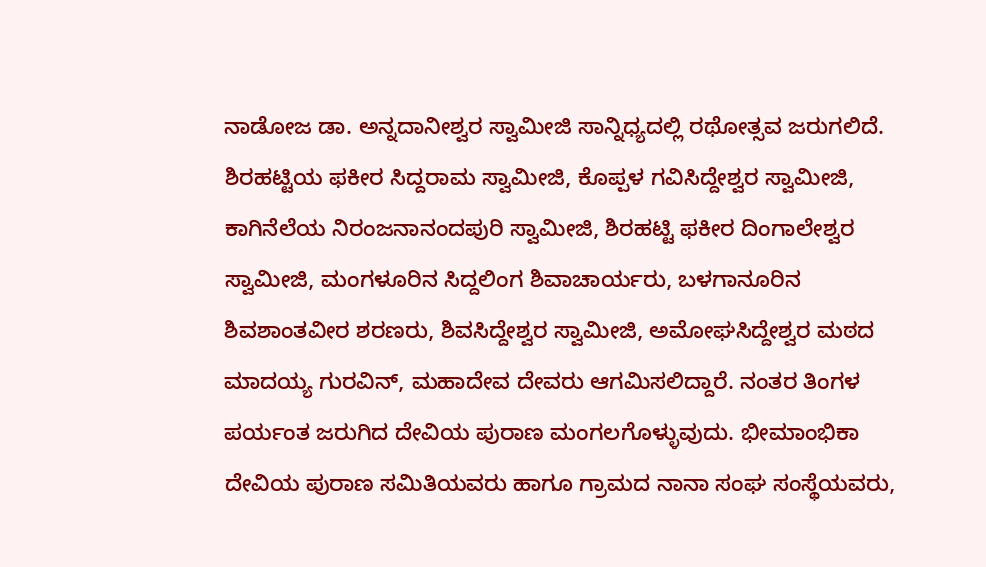ನಾಡೋಜ ಡಾ. ಅನ್ನದಾನೀಶ್ವರ ಸ್ವಾಮೀಜಿ ಸಾನ್ನಿಧ್ಯದಲ್ಲಿ ರಥೋತ್ಸವ ಜರುಗಲಿದೆ. ಶಿರಹಟ್ಟಿಯ ಫಕೀರ ಸಿದ್ದರಾಮ ಸ್ವಾಮೀಜಿ, ಕೊಪ್ಪಳ ಗವಿಸಿದ್ದೇಶ್ವರ ಸ್ವಾಮೀಜಿ, ಕಾಗಿನೆಲೆಯ ನಿರಂಜನಾನಂದಪುರಿ ಸ್ವಾಮೀಜಿ, ಶಿರಹಟ್ಟಿ ಫಕೀರ ದಿಂಗಾಲೇಶ್ವರ ಸ್ವಾಮೀಜಿ, ಮಂಗಳೂರಿನ ಸಿದ್ದಲಿಂಗ ಶಿವಾಚಾರ್ಯರು, ಬಳಗಾನೂರಿನ ಶಿವಶಾಂತವೀರ ಶರಣರು, ಶಿವಸಿದ್ದೇಶ್ವರ ಸ್ವಾಮೀಜಿ, ಅಮೋಘಸಿದ್ದೇಶ್ವರ ಮಠದ ಮಾದಯ್ಯ ಗುರವಿನ್, ಮಹಾದೇವ ದೇವರು ಆಗಮಿಸಲಿದ್ದಾರೆ. ನಂತರ ತಿಂಗಳ ಪರ್ಯಂತ ಜರುಗಿದ ದೇವಿಯ ಪುರಾಣ ಮಂಗಲಗೊಳ್ಳುವುದು. ಭೀಮಾಂಭಿಕಾ ದೇವಿಯ ಪುರಾಣ ಸಮಿತಿಯವರು ಹಾಗೂ ಗ್ರಾಮದ ನಾನಾ ಸಂಘ ಸಂಸ್ಥೆಯವರು,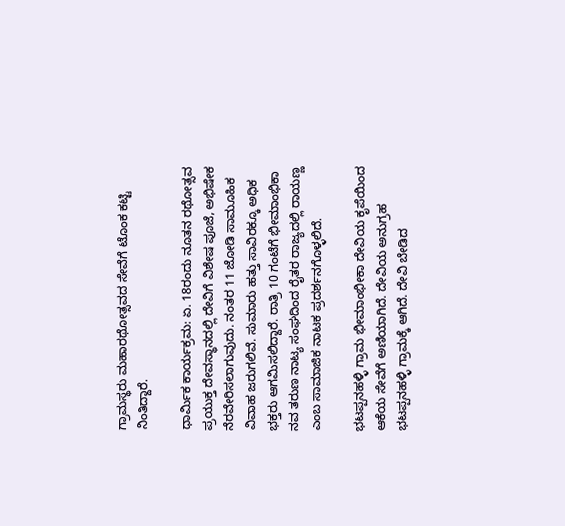ಗ್ರಾಮಸ್ಥರು ಮಹಾರಥೋತ್ಸವದ ಸೇವೆಗೆ ಟೊಂಕ ಕಟ್ಟಿ ನಿಂತಿದ್ದಾರೆ.

ಧಾರ್ಮಿಕ ಕಾರ್ಯಕ್ರಮ: ಏ. 18ರಂದು ನೂತನ ರಥೋತ್ಸವ ಪ್ರಯುಕ್ತ ದೇವಸ್ಥಾನದಲ್ಲಿ ದೇವಿಗೆ ವಿಶೇಷ ಪೂಜೆ, ಅಭಿಷೇಕ ನೆರವೇರಿಸಲಾಗುವುದು. ನಂತರ 11 ಜೋಡಿ ಸಾಮೂಹಿಕ ವಿವಾಹ ಜರುಗಲಿವೆ. ಸುಮಾರು ಹತ್ತು ಸಾವಿರಕ್ಕೂ ಅಧಿಕ ಭಕ್ತರು ಆಗಮಿಸಲಿದ್ದಾರೆ. ರಾತ್ರಿ 10 ಗಂಟೆಗೆ ಭೀಮಾಂಭಿಕಾ ನವ ತರುಣ ನಾಟ್ಯ ಸಂಘದಿಂದ ರೈತರ ರಾಜ್ಯದಲ್ಲಿ ರಾಯಣ್ಣ ಎಂಬ ಸಾಮಾಜಿಕ ನಾಟಕ ಪ್ರದರ್ಶನಗೊಳ್ಳಲಿದೆ.

ಭಟಪ್ಪನಹಳ್ಳಿ ಗ್ರಾಮ ಭೀಮಾಂಭೀಕಾ ದೇವಿಯ ಕೃಪೆಯಿಂದ ಆಕೆಯ ಸೇವೆಗೆ ಅಣಿಯಾಗಿದೆ. ದೇವಿಯ ಅನುಗ್ರಹ ಭಟಪ್ಪನಹಳ್ಳಿ ಗ್ರಾಮಕ್ಕೆ ಆಗಿದೆ. ದೇವಿ ಬೇಡಿದ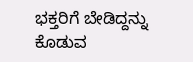ಭಕ್ತರಿಗೆ ಬೇಡಿದ್ದನ್ನು ಕೊಡುವ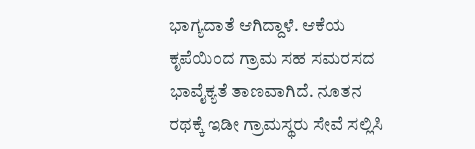ಭಾಗ್ಯದಾತೆ ಆಗಿದ್ದಾಳೆ. ಆಕೆಯ ಕೃಪೆಯಿಂದ ಗ್ರಾಮ ಸಹ ಸಮರಸದ ಭಾವೈಕ್ಯತೆ ತಾಣವಾಗಿದೆ. ನೂತನ ರಥಕ್ಕೆ ಇಡೀ ಗ್ರಾಮಸ್ಥರು ಸೇವೆ ಸಲ್ಲಿಸಿ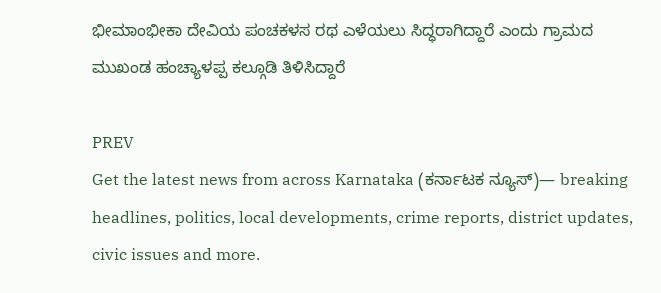ಭೀಮಾಂಭೀಕಾ ದೇವಿಯ ಪಂಚಕಳಸ ರಥ ಎಳೆಯಲು ಸಿದ್ಧರಾಗಿದ್ದಾರೆ ಎಂದು ಗ್ರಾಮದ ಮುಖಂಡ ಹಂಚ್ಯಾಳಪ್ಪ ಕಲ್ಗೂಡಿ ತಿಳಿಸಿದ್ದಾರೆ

PREV
Get the latest news from across Karnataka (ಕರ್ನಾಟಕ ನ್ಯೂಸ್)— breaking headlines, politics, local developments, crime reports, district updates, civic issues and more.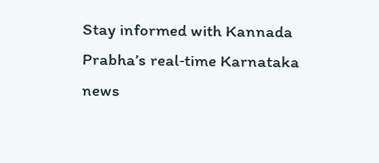Stay informed with Kannada Prabha’s real‑time Karnataka news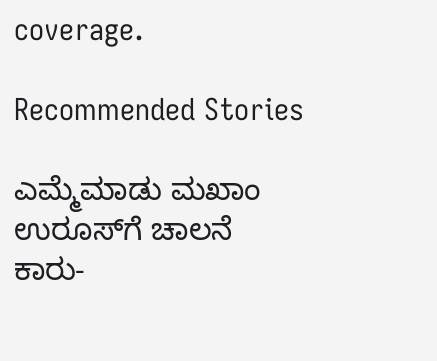coverage.

Recommended Stories

ಎಮ್ಮೆಮಾಡು ಮಖಾಂ ಉರೂಸ್‌ಗೆ ಚಾಲನೆ
ಕಾರು-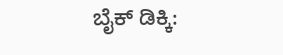ಬೈಕ್‌ ಡಿಕ್ಕಿ: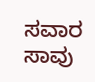ಸವಾರ ಸಾವು